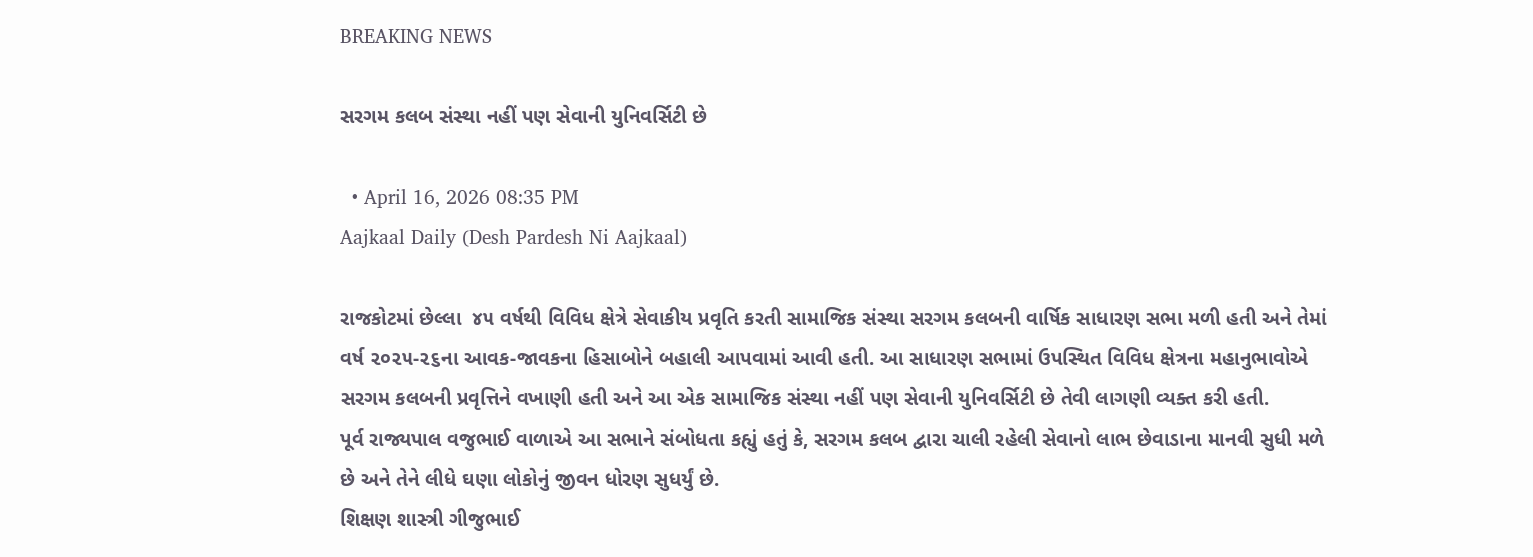BREAKING NEWS

સરગમ કલબ સંસ્થા નહીં પણ સેવાની યુનિવર્સિટી છે

  • April 16, 2026 08:35 PM
Aajkaal Daily (Desh Pardesh Ni Aajkaal)

રાજકોટમાં છેલ્લા  ૪૫ વર્ષથી વિવિધ ક્ષેત્રે સેવાકીય પ્રવૃતિ કરતી સામાજિક સંસ્થા સરગમ કલબની વાર્ષિક સાધારણ સભા મળી હતી અને તેમાં વર્ષ ૨૦૨૫-૨૬ના આવક-જાવકના હિસાબોને બહાલી આપવામાં આવી હતી. આ સાધારણ સભામાં ઉપસ્થિત વિવિધ ક્ષેત્રના મહાનુભાવોએ સરગમ કલબની પ્રવૃત્તિને વખાણી હતી અને આ એક સામાજિક સંસ્થા નહીં પણ સેવાની યુનિવર્સિટી છે તેવી લાગણી વ્યક્ત કરી હતી.
પૂર્વ રાજ્યપાલ વજુભાઈ વાળાએ આ સભાને સંબોધતા કહ્યું હતું કે, સરગમ કલબ દ્વારા ચાલી રહેલી સેવાનો લાભ છેવાડાના માનવી સુધી મળે છે અને તેને લીધે ઘણા લોકોનું જીવન ધોરણ સુધર્યું છે.
શિક્ષણ શાસ્ત્રી ગીજુભાઈ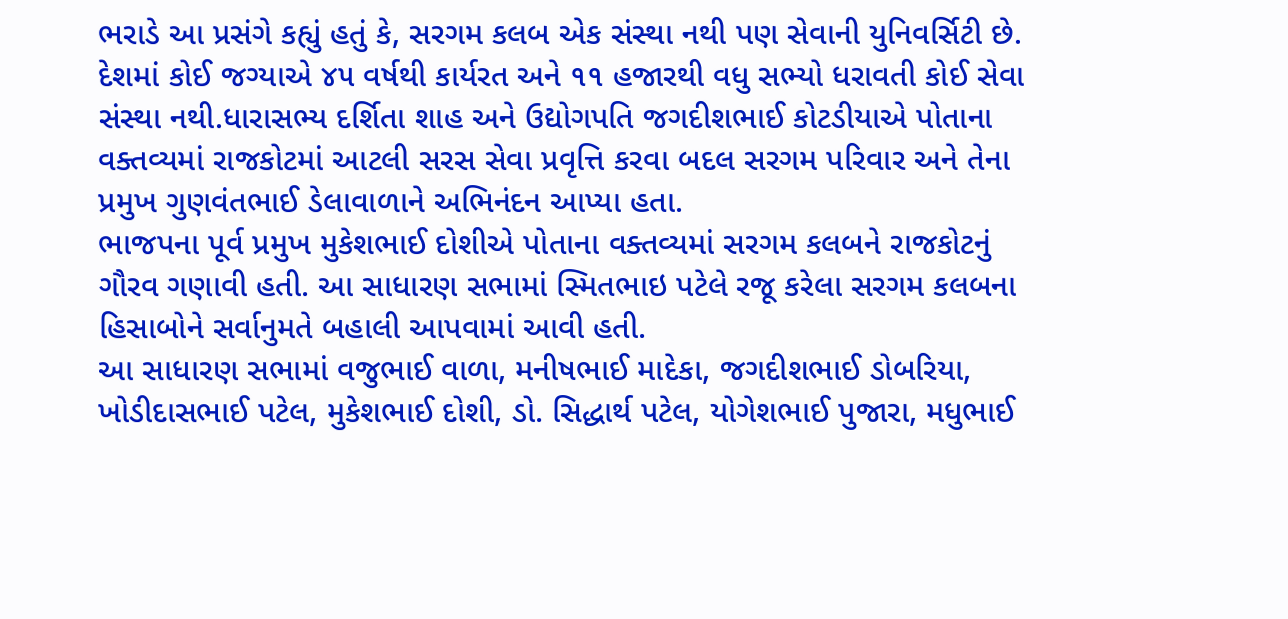ભરાડે આ પ્રસંગે કહ્યું હતું કે, સરગમ કલબ એક સંસ્થા નથી પણ સેવાની યુનિવર્સિટી છે. દેશમાં કોઈ જગ્યાએ ૪૫ વર્ષથી કાર્યરત અને ૧૧ હજારથી વધુ સભ્યો ધરાવતી કોઈ સેવા સંસ્થા નથી.ધારાસભ્ય દર્શિતા શાહ અને ઉદ્યોગપતિ જગદીશભાઈ કોટડીયાએ પોતાના વક્તવ્યમાં રાજકોટમાં આટલી સરસ સેવા પ્રવૃત્તિ કરવા બદલ સરગમ પરિવાર અને તેના પ્રમુખ ગુણવંતભાઈ ડેલાવાળાને અભિનંદન આપ્યા હતા.
ભાજપના પૂર્વ પ્રમુખ મુકેશભાઈ દોશીએ પોતાના વક્તવ્યમાં સરગમ કલબને રાજકોટનું ગૌરવ ગણાવી હતી. આ સાધારણ સભામાં સ્મિતભાઇ પટેલે રજૂ કરેલા સરગમ કલબના હિસાબોને સર્વાનુમતે બહાલી આપવામાં આવી હતી.
આ સાધારણ સભામાં વજુભાઈ વાળા, મનીષભાઈ માદેકા, જગદીશભાઈ ડોબરિયા, ખોડીદાસભાઈ પટેલ, મુકેશભાઈ દોશી, ડો. સિદ્ધાર્થ પટેલ, યોગેશભાઈ પુજારા, મધુભાઈ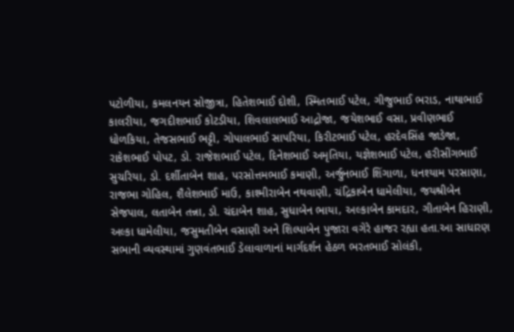પટોળીયા, કમલનયન સોજીત્રા, હિતેશભાઈ દોશી, સ્મિતભાઈ પટેલ, ગીજુભાઈ ભરાડ, નાથાભાઈ કાલરીયા, જગદીશભાઈ કોટડીયા, શિવલાલભાઈ આદ્રોજા, જયેશભાઈ વસા, પ્રવીણભાઈ ધોળકિયા, તેજસભાઈ ભટ્ટી, ગોપાલભાઈ સાપરિયા, કિરીટભાઈ પટેલ, હરદેવસિંહ જાડેજા, રાકેશભાઈ પોપટ, ડો. રાજેશભાઈ પટેલ, દિનેશભાઈ અમૃતિયા, યજ્ઞેશભાઈ પટેલ, હરીસીંગભાઈ સુચરિયા, ડો. દર્શીતાબેન શાહ, પરસોત્તમભાઈ કમાણી, અર્જુનભાઈ શિંગાળા, ધનશ્યામ પરસાણા, રાજભા ગોહિલ, શૈલેશભાઈ માઉ, કાશ્મીરાબેન નથવાણી, ચંદ્રિકાબેન ધામેલીયા, જયશ્રીબેન સેજપાલ, લતાબેન તન્ના, ડો. ચંદાબેન શાહ, સુધાબેન ભાયા, અલ્કાબેન કામદાર, ગીતાબેન હિરાણી, અલ્કા ધામેલીયા, જસુમતીબેન વસાણી અને શિલ્પાબેન પુજારા વગેરે હાજર રહ્યા હતા.આ સાધારણ સભાની વ્યવસ્થામાં ગુણવંતભાઈ ડેલાવાળાનાં માર્ગદર્શન હેઠળ ભરતભાઈ સોલંકી,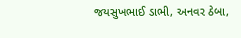જયસુખભાઈ ડાભી, અનવર ઠેબા,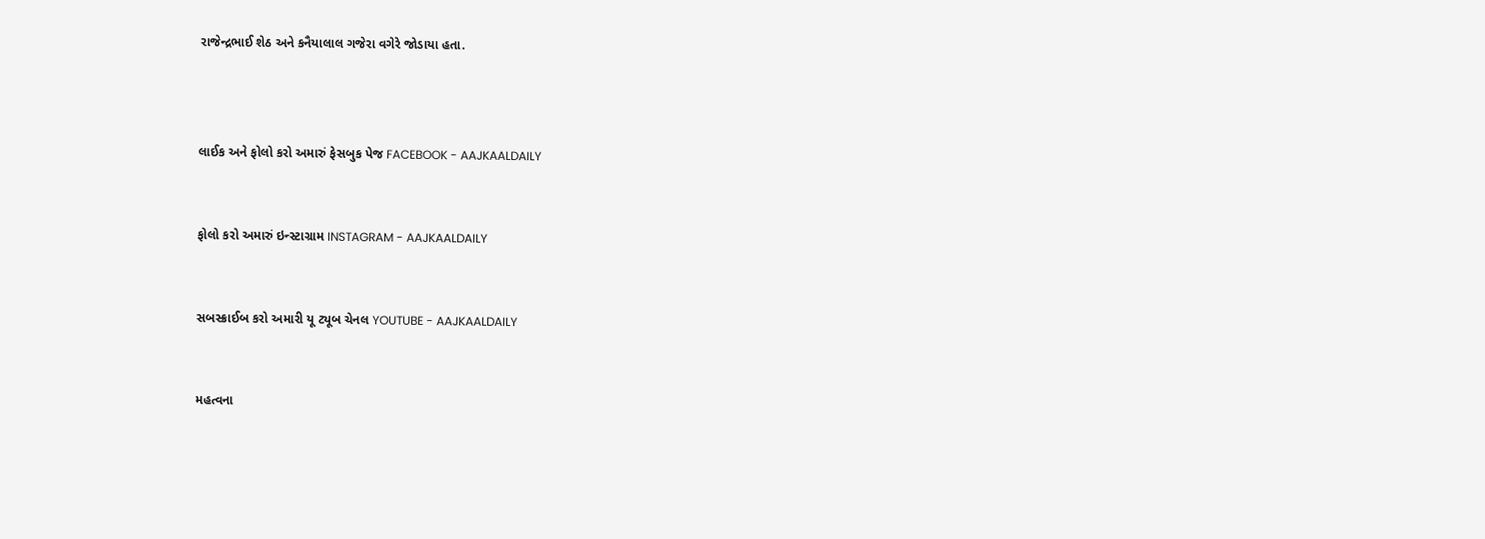રાજેન્દ્રભાઈ શેઠ અને કનૈયાલાલ ગજેરા વગેરે જોડાયા હતા.



લાઈક અને ફોલો કરો અમારું ફેસબુક પેજ FACEBOOK - AAJKAALDAILY


ફોલો કરો અમારું ઇન્સ્ટાગ્રામ INSTAGRAM - AAJKAALDAILY


સબસ્ક્રાઈબ કરો અમારી યૂ ટ્યૂબ ચેનલ YOUTUBE - AAJKAALDAILY


મહત્વના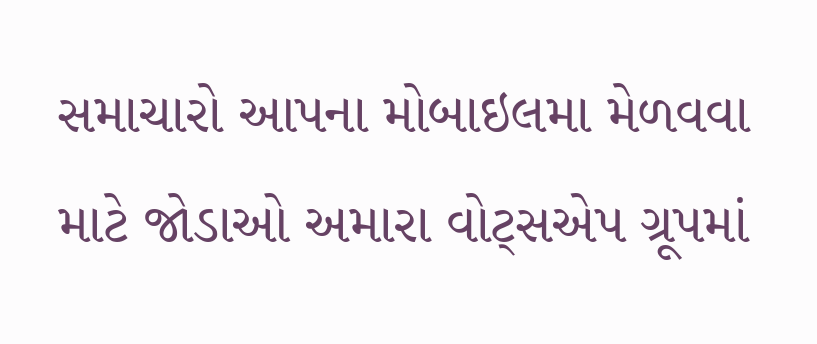સમાચારો આપના મોબાઇલમા મેળવવા માટે જોડાઓ અમારા વોટ્સએપ ગ્રૂપમાં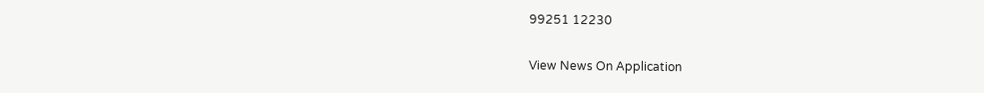99251 12230

View News On Application